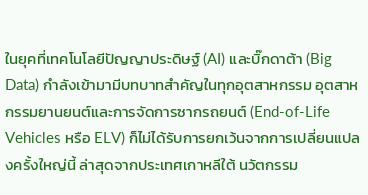ในยุคที่เทคโนโลยีปัญญาประดิษฐ์ (AI) และบิ๊กดาต้า (Big Data) กำลังเข้ามามีบทบาทสำคัญในทุกอุตสาหกรรม อุตสาหกรรมยานยนต์และการจัดการซากรถยนต์ (End-of-Life Vehicles หรือ ELV) ก็ไม่ได้รับการยกเว้นจากการเปลี่ยนแปลงครั้งใหญ่นี้ ล่าสุดจากประเทศเกาหลีใต้ นวัตกรรม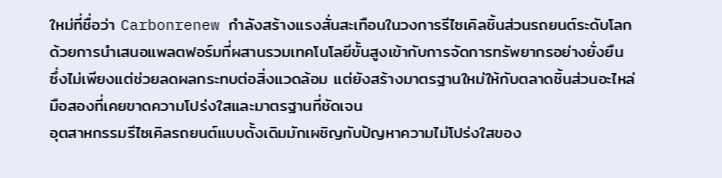ใหม่ที่ชื่อว่า Carbonrenew กำลังสร้างแรงสั่นสะเทือนในวงการรีไซเคิลชิ้นส่วนรถยนต์ระดับโลก ด้วยการนำเสนอแพลตฟอร์มที่ผสานรวมเทคโนโลยีขั้นสูงเข้ากับการจัดการทรัพยากรอย่างยั่งยืน ซึ่งไม่เพียงแต่ช่วยลดผลกระทบต่อสิ่งแวดล้อม แต่ยังสร้างมาตรฐานใหม่ให้กับตลาดชิ้นส่วนอะไหล่มือสองที่เคยขาดความโปร่งใสและมาตรฐานที่ชัดเจน
อุตสาหกรรมรีไซเคิลรถยนต์แบบดั้งเดิมมักเผชิญกับปัญหาความไม่โปร่งใสของ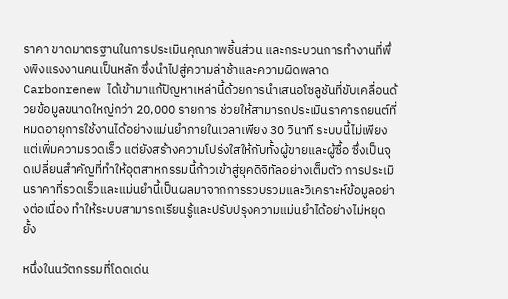ราคา ขาดมาตรฐานในการประเมินคุณภาพชิ้นส่วน และกระบวนการทำงานที่พึ่งพิงแรงงานคนเป็นหลัก ซึ่งนำไปสู่ความล่าช้าและความผิดพลาด Carbonrenew ได้เข้ามาแก้ปัญหาเหล่านี้ด้วยการนำเสนอโซลูชันที่ขับเคลื่อนด้วยข้อมูลขนาดใหญ่กว่า 20,000 รายการ ช่วยให้สามารถประเมินราคารถยนต์ที่หมดอายุการใช้งานได้อย่างแม่นยำภายในเวลาเพียง 30 วินาที ระบบนี้ไม่เพียงแต่เพิ่มความรวดเร็ว แต่ยังสร้างความโปร่งใสให้กับทั้งผู้ขายและผู้ซื้อ ซึ่งเป็นจุดเปลี่ยนสำคัญที่ทำให้อุตสาหกรรมนี้ก้าวเข้าสู่ยุคดิจิทัลอย่างเต็มตัว การประเมินราคาที่รวดเร็วและแม่นยำนี้เป็นผลมาจากการรวบรวมและวิเคราะห์ข้อมูลอย่างต่อเนื่อง ทำให้ระบบสามารถเรียนรู้และปรับปรุงความแม่นยำได้อย่างไม่หยุดยั้ง

หนึ่งในนวัตกรรมที่โดดเด่น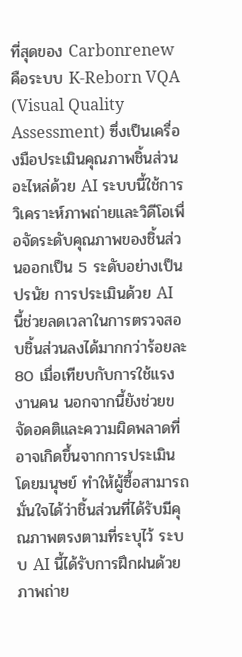ที่สุดของ Carbonrenew คือระบบ K-Reborn VQA (Visual Quality Assessment) ซึ่งเป็นเครื่องมือประเมินคุณภาพชิ้นส่วนอะไหล่ด้วย AI ระบบนี้ใช้การวิเคราะห์ภาพถ่ายและวิดีโอเพื่อจัดระดับคุณภาพของชิ้นส่วนออกเป็น 5 ระดับอย่างเป็นปรนัย การประเมินด้วย AI นี้ช่วยลดเวลาในการตรวจสอบชิ้นส่วนลงได้มากกว่าร้อยละ 80 เมื่อเทียบกับการใช้แรงงานคน นอกจากนี้ยังช่วยขจัดอคติและความผิดพลาดที่อาจเกิดขึ้นจากการประเมินโดยมนุษย์ ทำให้ผู้ซื้อสามารถมั่นใจได้ว่าชิ้นส่วนที่ได้รับมีคุณภาพตรงตามที่ระบุไว้ ระบบ AI นี้ได้รับการฝึกฝนด้วยภาพถ่าย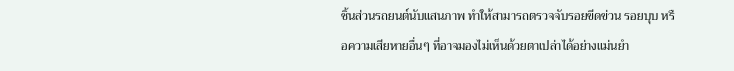ชิ้นส่วนรถยนต์นับแสนภาพ ทำให้สามารถตรวจจับรอยขีดข่วน รอยบุบ หรือความเสียหายอื่นๆ ที่อาจมองไม่เห็นด้วยตาเปล่าได้อย่างแม่นยำ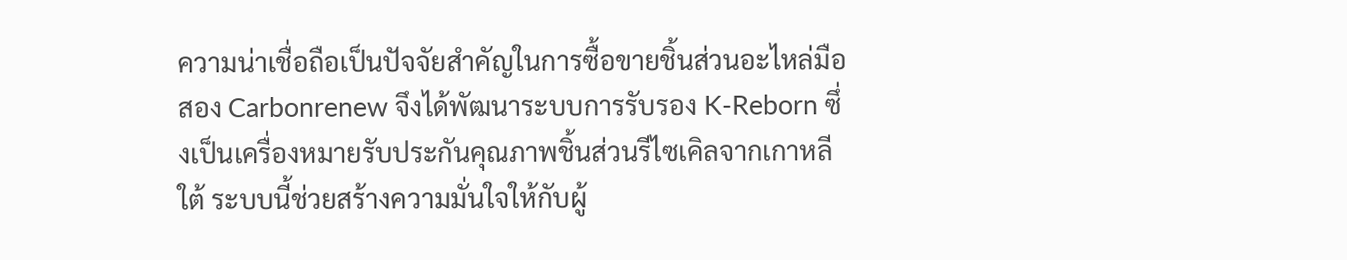ความน่าเชื่อถือเป็นปัจจัยสำคัญในการซื้อขายชิ้นส่วนอะไหล่มือสอง Carbonrenew จึงได้พัฒนาระบบการรับรอง K-Reborn ซึ่งเป็นเครื่องหมายรับประกันคุณภาพชิ้นส่วนรีไซเคิลจากเกาหลีใต้ ระบบนี้ช่วยสร้างความมั่นใจให้กับผู้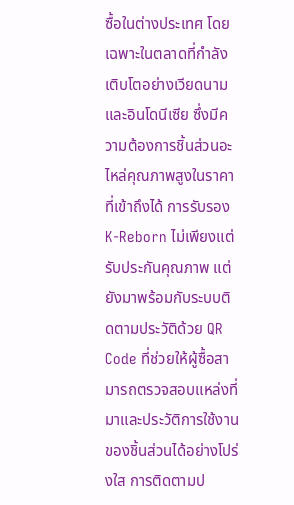ซื้อในต่างประเทศ โดยเฉพาะในตลาดที่กำลังเติบโตอย่างเวียดนามและอินโดนีเซีย ซึ่งมีความต้องการชิ้นส่วนอะไหล่คุณภาพสูงในราคาที่เข้าถึงได้ การรับรอง K-Reborn ไม่เพียงแต่รับประกันคุณภาพ แต่ยังมาพร้อมกับระบบติดตามประวัติด้วย QR Code ที่ช่วยให้ผู้ซื้อสามารถตรวจสอบแหล่งที่มาและประวัติการใช้งานของชิ้นส่วนได้อย่างโปร่งใส การติดตามป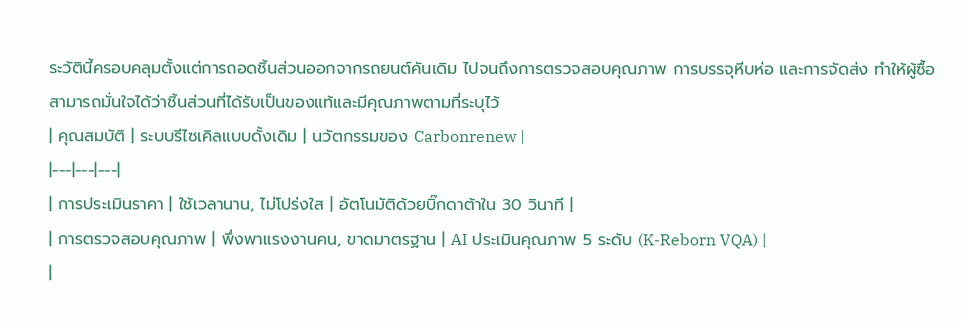ระวัตินี้ครอบคลุมตั้งแต่การถอดชิ้นส่วนออกจากรถยนต์คันเดิม ไปจนถึงการตรวจสอบคุณภาพ การบรรจุหีบห่อ และการจัดส่ง ทำให้ผู้ซื้อสามารถมั่นใจได้ว่าชิ้นส่วนที่ได้รับเป็นของแท้และมีคุณภาพตามที่ระบุไว้
| คุณสมบัติ | ระบบรีไซเคิลแบบดั้งเดิม | นวัตกรรมของ Carbonrenew |
|---|---|---|
| การประเมินราคา | ใช้เวลานาน, ไม่โปร่งใส | อัตโนมัติด้วยบิ๊กดาต้าใน 30 วินาที |
| การตรวจสอบคุณภาพ | พึ่งพาแรงงานคน, ขาดมาตรฐาน | AI ประเมินคุณภาพ 5 ระดับ (K-Reborn VQA) |
|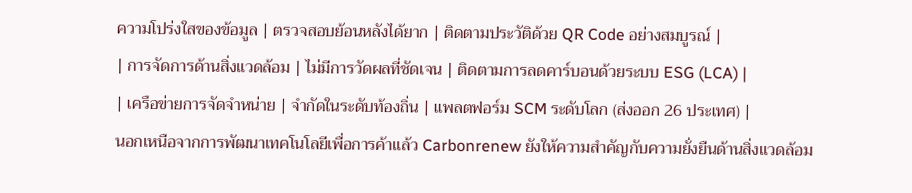ความโปร่งใสของข้อมูล | ตรวจสอบย้อนหลังได้ยาก | ติดตามประวัติด้วย QR Code อย่างสมบูรณ์ |
| การจัดการด้านสิ่งแวดล้อม | ไม่มีการวัดผลที่ชัดเจน | ติดตามการลดคาร์บอนด้วยระบบ ESG (LCA) |
| เครือข่ายการจัดจำหน่าย | จำกัดในระดับท้องถิ่น | แพลตฟอร์ม SCM ระดับโลก (ส่งออก 26 ประเทศ) |
นอกเหนือจากการพัฒนาเทคโนโลยีเพื่อการค้าแล้ว Carbonrenew ยังให้ความสำคัญกับความยั่งยืนด้านสิ่งแวดล้อม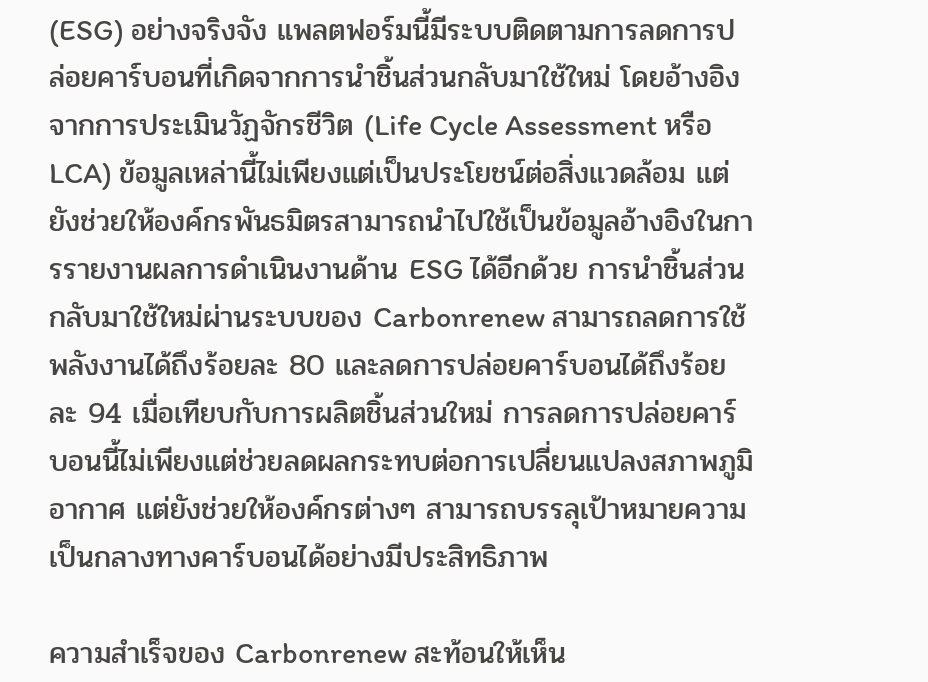(ESG) อย่างจริงจัง แพลตฟอร์มนี้มีระบบติดตามการลดการปล่อยคาร์บอนที่เกิดจากการนำชิ้นส่วนกลับมาใช้ใหม่ โดยอ้างอิงจากการประเมินวัฏจักรชีวิต (Life Cycle Assessment หรือ LCA) ข้อมูลเหล่านี้ไม่เพียงแต่เป็นประโยชน์ต่อสิ่งแวดล้อม แต่ยังช่วยให้องค์กรพันธมิตรสามารถนำไปใช้เป็นข้อมูลอ้างอิงในการรายงานผลการดำเนินงานด้าน ESG ได้อีกด้วย การนำชิ้นส่วนกลับมาใช้ใหม่ผ่านระบบของ Carbonrenew สามารถลดการใช้พลังงานได้ถึงร้อยละ 80 และลดการปล่อยคาร์บอนได้ถึงร้อยละ 94 เมื่อเทียบกับการผลิตชิ้นส่วนใหม่ การลดการปล่อยคาร์บอนนี้ไม่เพียงแต่ช่วยลดผลกระทบต่อการเปลี่ยนแปลงสภาพภูมิอากาศ แต่ยังช่วยให้องค์กรต่างๆ สามารถบรรลุเป้าหมายความเป็นกลางทางคาร์บอนได้อย่างมีประสิทธิภาพ

ความสำเร็จของ Carbonrenew สะท้อนให้เห็น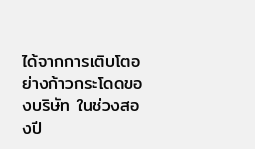ได้จากการเติบโตอย่างก้าวกระโดดของบริษัท ในช่วงสองปี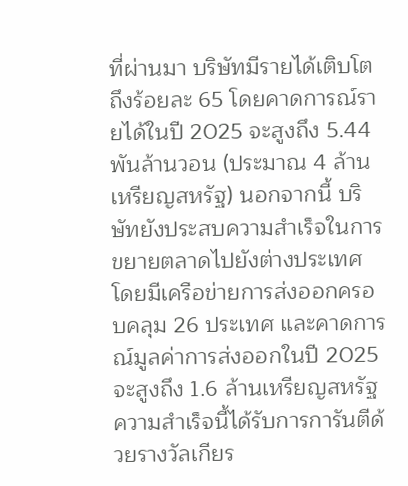ที่ผ่านมา บริษัทมีรายได้เติบโตถึงร้อยละ 65 โดยคาดการณ์รายได้ในปี 2025 จะสูงถึง 5.44 พันล้านวอน (ประมาณ 4 ล้านเหรียญสหรัฐ) นอกจากนี้ บริษัทยังประสบความสำเร็จในการขยายตลาดไปยังต่างประเทศ โดยมีเครือข่ายการส่งออกครอบคลุม 26 ประเทศ และคาดการณ์มูลค่าการส่งออกในปี 2025 จะสูงถึง 1.6 ล้านเหรียญสหรัฐ ความสำเร็จนี้ได้รับการการันตีด้วยรางวัลเกียร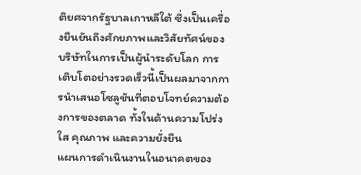ติยศจากรัฐบาลเกาหลีใต้ ซึ่งเป็นเครื่องยืนยันถึงศักยภาพและวิสัยทัศน์ของบริษัทในการเป็นผู้นำระดับโลก การเติบโตอย่างรวดเร็วนี้เป็นผลมาจากการนำเสนอโซลูชันที่ตอบโจทย์ความต้องการของตลาด ทั้งในด้านความโปร่งใส คุณภาพ และความยั่งยืน
แผนการดำเนินงานในอนาคตของ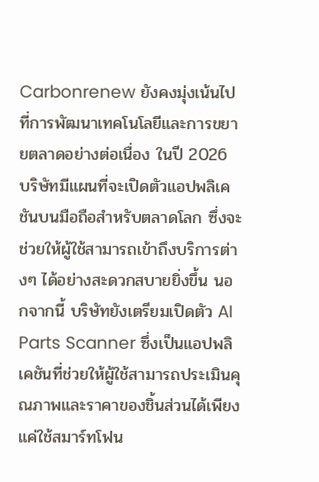Carbonrenew ยังคงมุ่งเน้นไปที่การพัฒนาเทคโนโลยีและการขยายตลาดอย่างต่อเนื่อง ในปี 2026 บริษัทมีแผนที่จะเปิดตัวแอปพลิเคชันบนมือถือสำหรับตลาดโลก ซึ่งจะช่วยให้ผู้ใช้สามารถเข้าถึงบริการต่างๆ ได้อย่างสะดวกสบายยิ่งขึ้น นอกจากนี้ บริษัทยังเตรียมเปิดตัว AI Parts Scanner ซึ่งเป็นแอปพลิเคชันที่ช่วยให้ผู้ใช้สามารถประเมินคุณภาพและราคาของชิ้นส่วนได้เพียงแค่ใช้สมาร์ทโฟน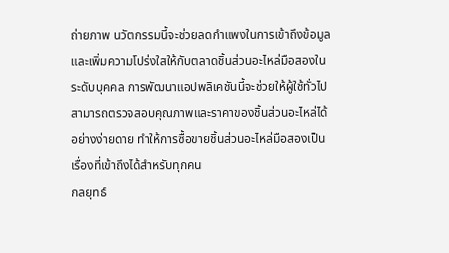ถ่ายภาพ นวัตกรรมนี้จะช่วยลดกำแพงในการเข้าถึงข้อมูลและเพิ่มความโปร่งใสให้กับตลาดชิ้นส่วนอะไหล่มือสองในระดับบุคคล การพัฒนาแอปพลิเคชันนี้จะช่วยให้ผู้ใช้ทั่วไปสามารถตรวจสอบคุณภาพและราคาของชิ้นส่วนอะไหล่ได้อย่างง่ายดาย ทำให้การซื้อขายชิ้นส่วนอะไหล่มือสองเป็นเรื่องที่เข้าถึงได้สำหรับทุกคน
กลยุทธ์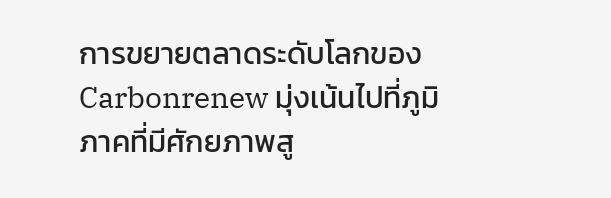การขยายตลาดระดับโลกของ Carbonrenew มุ่งเน้นไปที่ภูมิภาคที่มีศักยภาพสู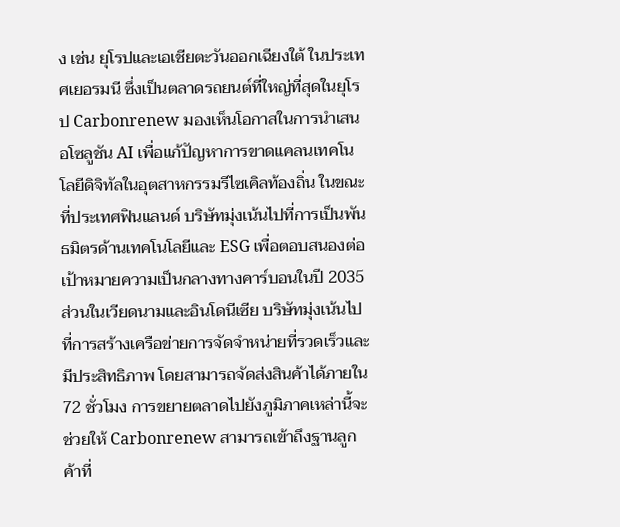ง เช่น ยุโรปและเอเชียตะวันออกเฉียงใต้ ในประเทศเยอรมนี ซึ่งเป็นตลาดรถยนต์ที่ใหญ่ที่สุดในยุโรป Carbonrenew มองเห็นโอกาสในการนำเสนอโซลูชัน AI เพื่อแก้ปัญหาการขาดแคลนเทคโนโลยีดิจิทัลในอุตสาหกรรมรีไซเคิลท้องถิ่น ในขณะที่ประเทศฟินแลนด์ บริษัทมุ่งเน้นไปที่การเป็นพันธมิตรด้านเทคโนโลยีและ ESG เพื่อตอบสนองต่อเป้าหมายความเป็นกลางทางคาร์บอนในปี 2035 ส่วนในเวียดนามและอินโดนีเซีย บริษัทมุ่งเน้นไปที่การสร้างเครือข่ายการจัดจำหน่ายที่รวดเร็วและมีประสิทธิภาพ โดยสามารถจัดส่งสินค้าได้ภายใน 72 ชั่วโมง การขยายตลาดไปยังภูมิภาคเหล่านี้จะช่วยให้ Carbonrenew สามารถเข้าถึงฐานลูกค้าที่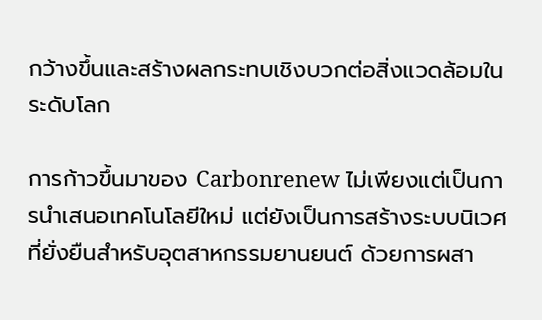กว้างขึ้นและสร้างผลกระทบเชิงบวกต่อสิ่งแวดล้อมในระดับโลก

การก้าวขึ้นมาของ Carbonrenew ไม่เพียงแต่เป็นการนำเสนอเทคโนโลยีใหม่ แต่ยังเป็นการสร้างระบบนิเวศที่ยั่งยืนสำหรับอุตสาหกรรมยานยนต์ ด้วยการผสา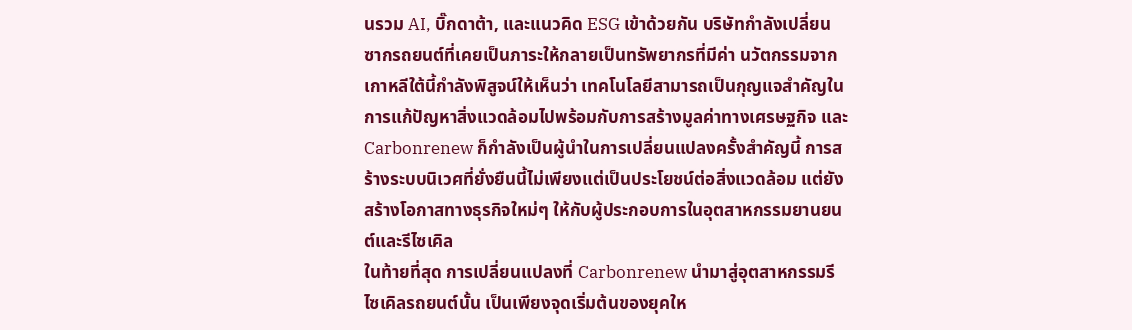นรวม AI, บิ๊กดาต้า, และแนวคิด ESG เข้าด้วยกัน บริษัทกำลังเปลี่ยนซากรถยนต์ที่เคยเป็นภาระให้กลายเป็นทรัพยากรที่มีค่า นวัตกรรมจากเกาหลีใต้นี้กำลังพิสูจน์ให้เห็นว่า เทคโนโลยีสามารถเป็นกุญแจสำคัญในการแก้ปัญหาสิ่งแวดล้อมไปพร้อมกับการสร้างมูลค่าทางเศรษฐกิจ และ Carbonrenew ก็กำลังเป็นผู้นำในการเปลี่ยนแปลงครั้งสำคัญนี้ การสร้างระบบนิเวศที่ยั่งยืนนี้ไม่เพียงแต่เป็นประโยชน์ต่อสิ่งแวดล้อม แต่ยังสร้างโอกาสทางธุรกิจใหม่ๆ ให้กับผู้ประกอบการในอุตสาหกรรมยานยนต์และรีไซเคิล
ในท้ายที่สุด การเปลี่ยนแปลงที่ Carbonrenew นำมาสู่อุตสาหกรรมรีไซเคิลรถยนต์นั้น เป็นเพียงจุดเริ่มต้นของยุคให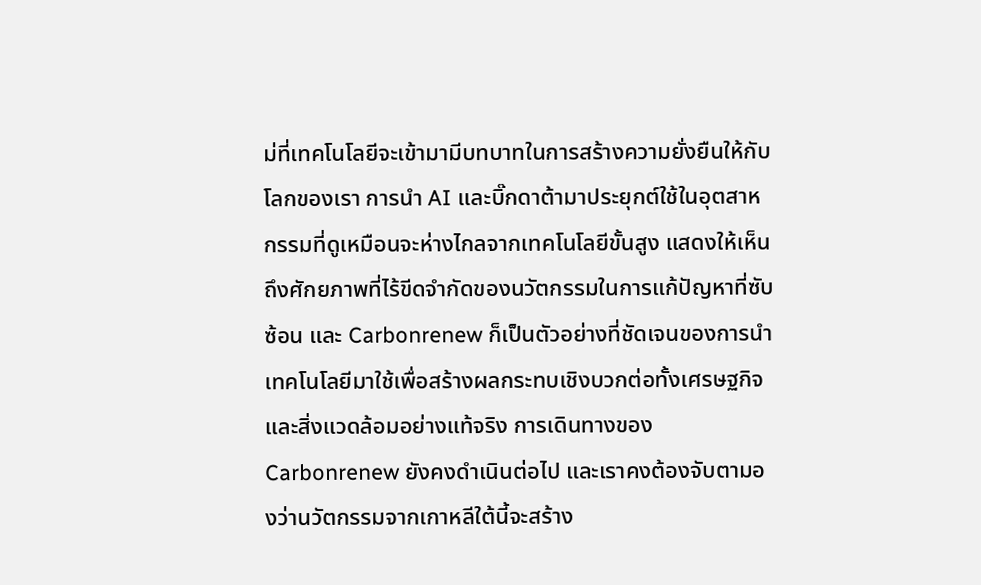ม่ที่เทคโนโลยีจะเข้ามามีบทบาทในการสร้างความยั่งยืนให้กับโลกของเรา การนำ AI และบิ๊กดาต้ามาประยุกต์ใช้ในอุตสาหกรรมที่ดูเหมือนจะห่างไกลจากเทคโนโลยีขั้นสูง แสดงให้เห็นถึงศักยภาพที่ไร้ขีดจำกัดของนวัตกรรมในการแก้ปัญหาที่ซับซ้อน และ Carbonrenew ก็เป็นตัวอย่างที่ชัดเจนของการนำเทคโนโลยีมาใช้เพื่อสร้างผลกระทบเชิงบวกต่อทั้งเศรษฐกิจและสิ่งแวดล้อมอย่างแท้จริง การเดินทางของ Carbonrenew ยังคงดำเนินต่อไป และเราคงต้องจับตามองว่านวัตกรรมจากเกาหลีใต้นี้จะสร้าง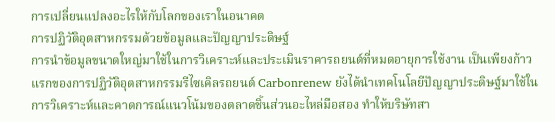การเปลี่ยนแปลงอะไรให้กับโลกของเราในอนาคต
การปฏิวัติอุตสาหกรรมด้วยข้อมูลและปัญญาประดิษฐ์
การนำข้อมูลขนาดใหญ่มาใช้ในการวิเคราะห์และประเมินราคารถยนต์ที่หมดอายุการใช้งาน เป็นเพียงก้าวแรกของการปฏิวัติอุตสาหกรรมรีไซเคิลรถยนต์ Carbonrenew ยังได้นำเทคโนโลยีปัญญาประดิษฐ์มาใช้ในการวิเคราะห์และคาดการณ์แนวโน้มของตลาดชิ้นส่วนอะไหล่มือสอง ทำให้บริษัทสา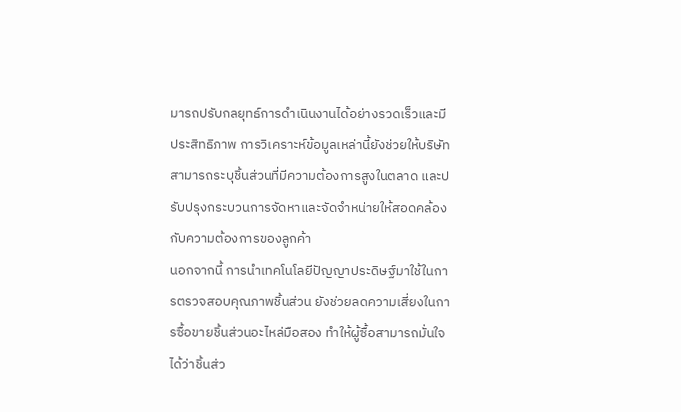มารถปรับกลยุทธ์การดำเนินงานได้อย่างรวดเร็วและมีประสิทธิภาพ การวิเคราะห์ข้อมูลเหล่านี้ยังช่วยให้บริษัทสามารถระบุชิ้นส่วนที่มีความต้องการสูงในตลาด และปรับปรุงกระบวนการจัดหาและจัดจำหน่ายให้สอดคล้องกับความต้องการของลูกค้า
นอกจากนี้ การนำเทคโนโลยีปัญญาประดิษฐ์มาใช้ในการตรวจสอบคุณภาพชิ้นส่วน ยังช่วยลดความเสี่ยงในการซื้อขายชิ้นส่วนอะไหล่มือสอง ทำให้ผู้ซื้อสามารถมั่นใจได้ว่าชิ้นส่ว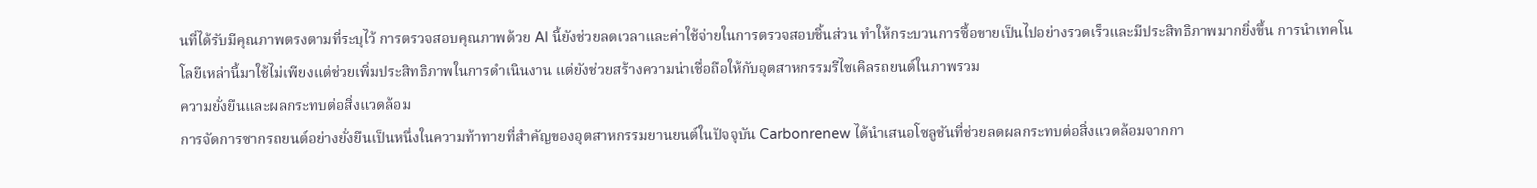นที่ได้รับมีคุณภาพตรงตามที่ระบุไว้ การตรวจสอบคุณภาพด้วย AI นี้ยังช่วยลดเวลาและค่าใช้จ่ายในการตรวจสอบชิ้นส่วน ทำให้กระบวนการซื้อขายเป็นไปอย่างรวดเร็วและมีประสิทธิภาพมากยิ่งขึ้น การนำเทคโนโลยีเหล่านี้มาใช้ไม่เพียงแต่ช่วยเพิ่มประสิทธิภาพในการดำเนินงาน แต่ยังช่วยสร้างความน่าเชื่อถือให้กับอุตสาหกรรมรีไซเคิลรถยนต์ในภาพรวม
ความยั่งยืนและผลกระทบต่อสิ่งแวดล้อม
การจัดการซากรถยนต์อย่างยั่งยืนเป็นหนึ่งในความท้าทายที่สำคัญของอุตสาหกรรมยานยนต์ในปัจจุบัน Carbonrenew ได้นำเสนอโซลูชันที่ช่วยลดผลกระทบต่อสิ่งแวดล้อมจากกา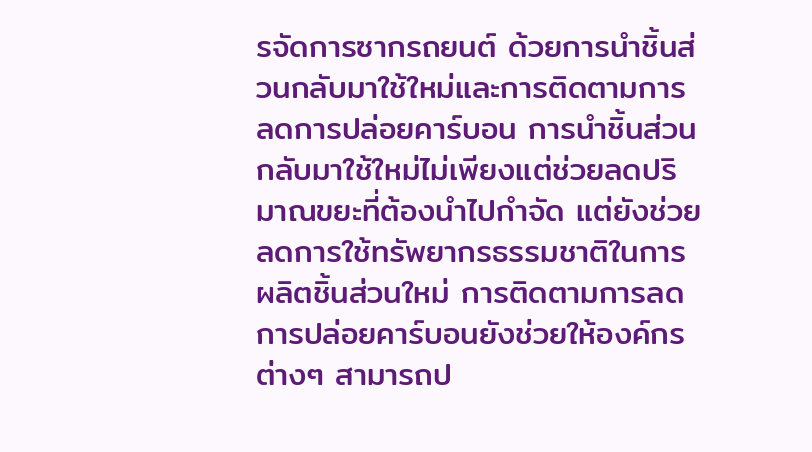รจัดการซากรถยนต์ ด้วยการนำชิ้นส่วนกลับมาใช้ใหม่และการติดตามการลดการปล่อยคาร์บอน การนำชิ้นส่วนกลับมาใช้ใหม่ไม่เพียงแต่ช่วยลดปริมาณขยะที่ต้องนำไปกำจัด แต่ยังช่วยลดการใช้ทรัพยากรธรรมชาติในการผลิตชิ้นส่วนใหม่ การติดตามการลดการปล่อยคาร์บอนยังช่วยให้องค์กรต่างๆ สามารถป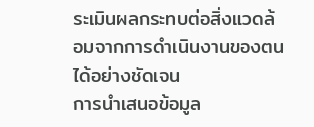ระเมินผลกระทบต่อสิ่งแวดล้อมจากการดำเนินงานของตนได้อย่างชัดเจน
การนำเสนอข้อมูล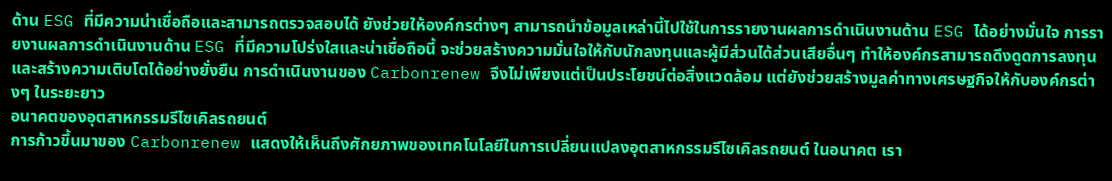ด้าน ESG ที่มีความน่าเชื่อถือและสามารถตรวจสอบได้ ยังช่วยให้องค์กรต่างๆ สามารถนำข้อมูลเหล่านี้ไปใช้ในการรายงานผลการดำเนินงานด้าน ESG ได้อย่างมั่นใจ การรายงานผลการดำเนินงานด้าน ESG ที่มีความโปร่งใสและน่าเชื่อถือนี้ จะช่วยสร้างความมั่นใจให้กับนักลงทุนและผู้มีส่วนได้ส่วนเสียอื่นๆ ทำให้องค์กรสามารถดึงดูดการลงทุนและสร้างความเติบโตได้อย่างยั่งยืน การดำเนินงานของ Carbonrenew จึงไม่เพียงแต่เป็นประโยชน์ต่อสิ่งแวดล้อม แต่ยังช่วยสร้างมูลค่าทางเศรษฐกิจให้กับองค์กรต่างๆ ในระยะยาว
อนาคตของอุตสาหกรรมรีไซเคิลรถยนต์
การก้าวขึ้นมาของ Carbonrenew แสดงให้เห็นถึงศักยภาพของเทคโนโลยีในการเปลี่ยนแปลงอุตสาหกรรมรีไซเคิลรถยนต์ ในอนาคต เรา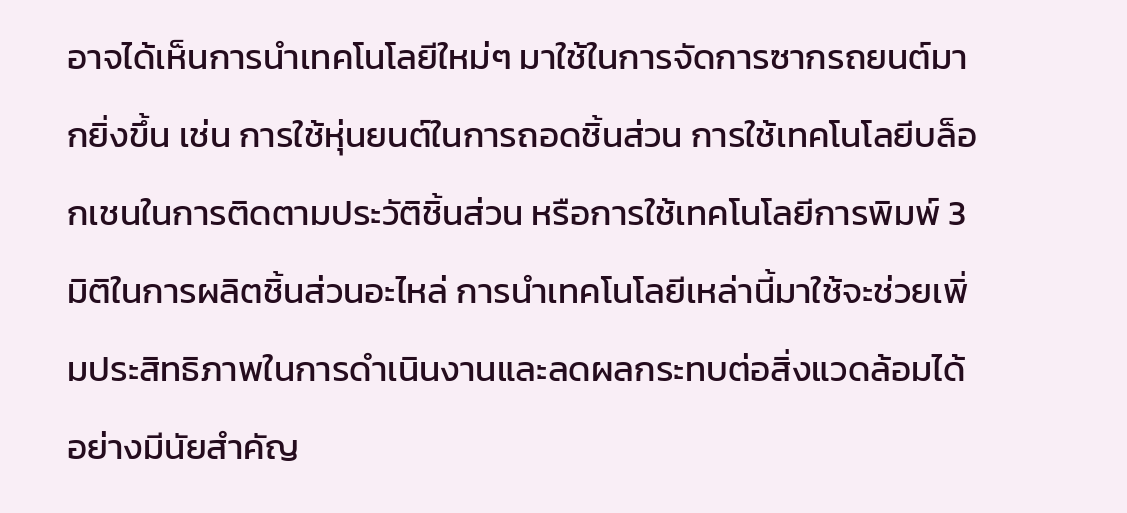อาจได้เห็นการนำเทคโนโลยีใหม่ๆ มาใช้ในการจัดการซากรถยนต์มากยิ่งขึ้น เช่น การใช้หุ่นยนต์ในการถอดชิ้นส่วน การใช้เทคโนโลยีบล็อกเชนในการติดตามประวัติชิ้นส่วน หรือการใช้เทคโนโลยีการพิมพ์ 3 มิติในการผลิตชิ้นส่วนอะไหล่ การนำเทคโนโลยีเหล่านี้มาใช้จะช่วยเพิ่มประสิทธิภาพในการดำเนินงานและลดผลกระทบต่อสิ่งแวดล้อมได้อย่างมีนัยสำคัญ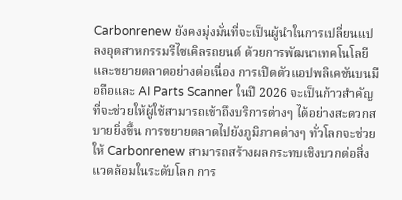Carbonrenew ยังคงมุ่งมั่นที่จะเป็นผู้นำในการเปลี่ยนแปลงอุตสาหกรรมรีไซเคิลรถยนต์ ด้วยการพัฒนาเทคโนโลยีและขยายตลาดอย่างต่อเนื่อง การเปิดตัวแอปพลิเคชันบนมือถือและ AI Parts Scanner ในปี 2026 จะเป็นก้าวสำคัญที่จะช่วยให้ผู้ใช้สามารถเข้าถึงบริการต่างๆ ได้อย่างสะดวกสบายยิ่งขึ้น การขยายตลาดไปยังภูมิภาคต่างๆ ทั่วโลกจะช่วยให้ Carbonrenew สามารถสร้างผลกระทบเชิงบวกต่อสิ่งแวดล้อมในระดับโลก การ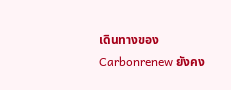เดินทางของ Carbonrenew ยังคง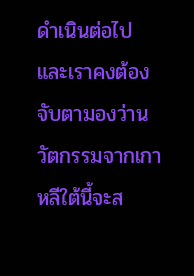ดำเนินต่อไป และเราคงต้องจับตามองว่านวัตกรรมจากเกาหลีใต้นี้จะส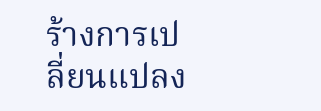ร้างการเปลี่ยนแปลง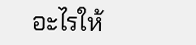อะไรให้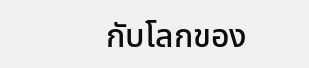กับโลกของ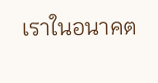เราในอนาคต